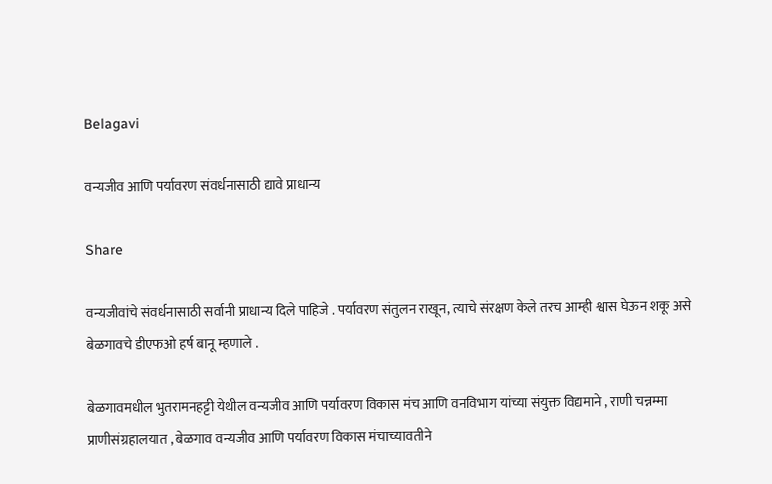Belagavi

वन्यजीव आणि पर्यावरण संवर्धनासाठी द्यावे प्राधान्य

Share

वन्यजीवांचे संवर्धनासाठी सर्वानी प्राधान्य दिले पाहिजे . पर्यावरण संतुलन राखून, त्याचे संरक्षण केले तरच आम्ही श्वास घेऊन शकू असे बेळगावचे डीएफओ हर्ष बानू म्हणाले .

बेळगावमधील भुतरामनहट्टी येथील वन्यजीव आणि पर्यावरण विकास मंच आणि वनविभाग यांच्या संयुक्त विद्यमाने , राणी चन्नम्मा प्राणीसंग्रहालयात , बेळगाव वन्यजीव आणि पर्यावरण विकास मंचाच्यावतीने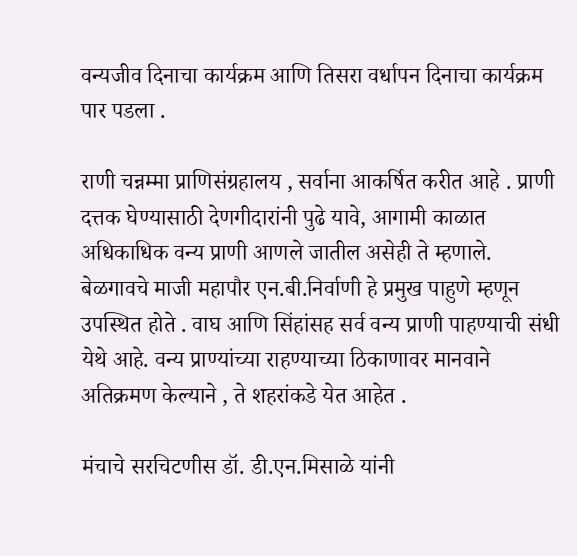वन्यजीव दिनाचा कार्यक्रम आणि तिसरा वर्धापन दिनाचा कार्यक्रम पार पडला .

राणी चन्नम्मा प्राणिसंग्रहालय , सर्वाना आकर्षित करीत आहे . प्राणी दत्तक घेण्यासाठी देणगीदारांनी पुढे यावे, आगामी काळात अधिकाधिक वन्य प्राणी आणले जातील असेही ते म्हणाले.
बेळगावचे माजी महापौर एन.बी.निर्वाणी हे प्रमुख पाहुणे म्हणून उपस्थित होते . वाघ आणि सिंहांसह सर्व वन्य प्राणी पाहण्याची संधी येथे आहे. वन्य प्राण्यांच्या राहण्याच्या ठिकाणावर मानवाने अतिक्रमण केल्याने , ते शहरांकडे येत आहेत .

मंचाचे सरचिटणीस डॉ. डी.एन.मिसाळे यांनी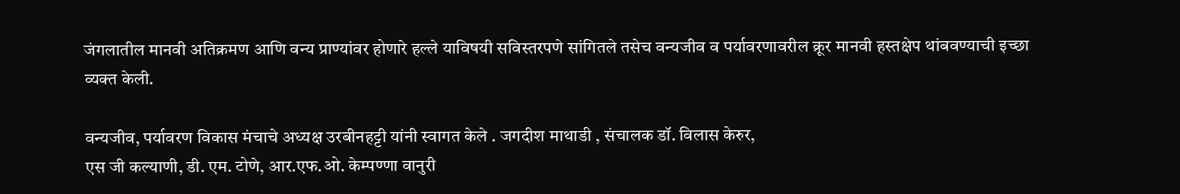जंगलातील मानवी अतिक्रमण आणि वन्य प्राण्यांवर होणारे हल्ले याविषयी सविस्तरपणे सांगितले तसेच वन्यजीव व पर्यावरणावरील क्रूर मानवी हस्तक्षेप थांबवण्याची इच्छा व्यक्त केली.

वन्यजीव, पर्यावरण विकास मंचाचे अध्यक्ष उरबीनहट्टी यांनी स्वागत केले . जगदीश माथाडी , संचालक डॉ. विलास केरुर,
एस जी कल्याणी, डी. एम. टोणे, आर.एफ.ओ. केम्पण्णा वानुरी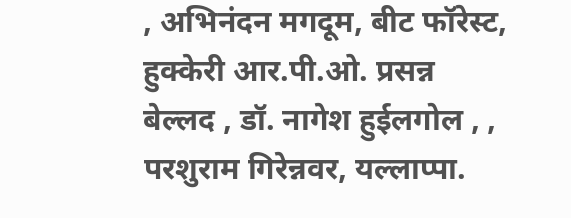, अभिनंदन मगदूम, बीट फॉरेस्ट, हुक्केरी आर.पी.ओ. प्रसन्न बेल्लद , डॉ. नागेश हुईलगोल , , परशुराम गिरेन्नवर, यल्लाप्पा.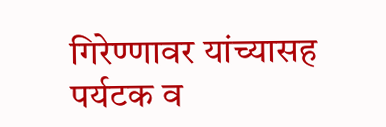गिरेण्णावर यांच्यासह पर्यटक व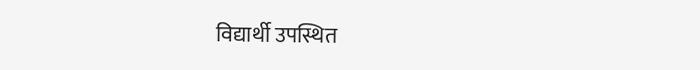विद्यार्थी उपस्थित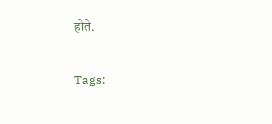होते.

Tags: